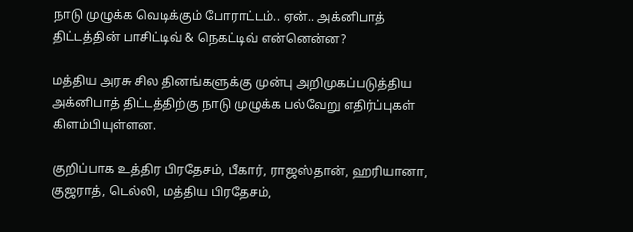நாடு முழுக்க வெடிக்கும் போராட்டம்.. ஏன்.. அக்னிபாத் திட்டத்தின் பாசிட்டிவ் & நெகட்டிவ் என்னென்ன?

மத்திய அரசு சில தினங்களுக்கு முன்பு அறிமுகப்படுத்திய அக்னிபாத் திட்டத்திற்கு நாடு முழுக்க பல்வேறு எதிர்ப்புகள் கிளம்பியுள்ளன.

குறிப்பாக உத்திர பிரதேசம், பீகார், ராஜஸ்தான், ஹரியானா, குஜராத், டெல்லி, மத்திய பிரதேசம்,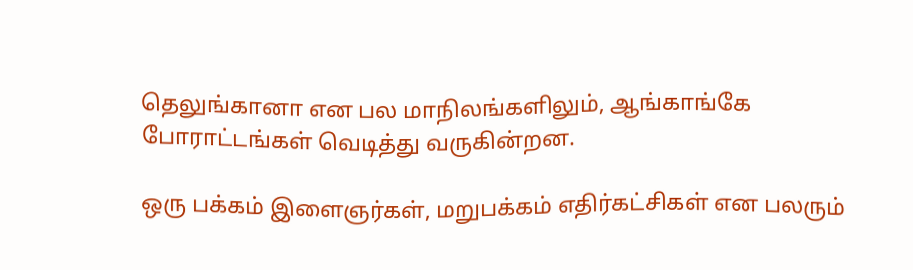தெலுங்கானா என பல மாநிலங்களிலும், ஆங்காங்கே போராட்டங்கள் வெடித்து வருகின்றன.

ஒரு பக்கம் இளைஞர்கள், மறுபக்கம் எதிர்கட்சிகள் என பலரும்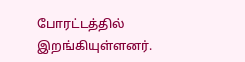போரட்டத்தில் இறங்கியுள்ளனர்.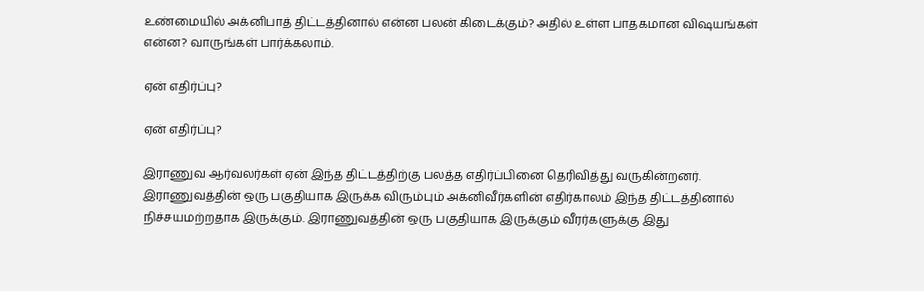உண்மையில் அக்னிபாத் திட்டத்தினால் என்ன பலன் கிடைக்கும்? அதில் உள்ள பாதகமான விஷயங்கள் என்ன? வாருங்கள் பார்க்கலாம்.

ஏன் எதிர்ப்பு?

ஏன் எதிர்ப்பு?

இராணுவ ஆர்வலர்கள் ஏன் இந்த திட்டத்திற்கு பலத்த எதிர்ப்பினை தெரிவித்து வருகின்றனர். இராணுவத்தின் ஒரு பகுதியாக இருக்க விரும்பும் அக்னிவீர்களின் எதிர்காலம் இந்த திட்டத்தினால் நிச்சயமற்றதாக இருக்கும். இராணுவத்தின் ஒரு பகுதியாக இருக்கும் வீரர்களுக்கு இது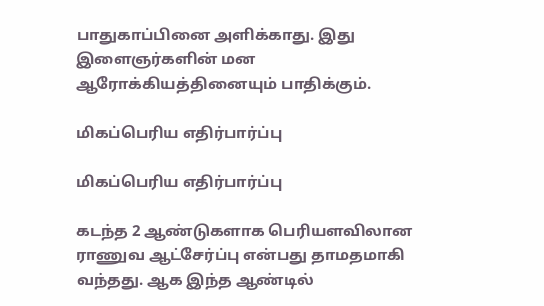பாதுகாப்பினை அளிக்காது. இது இளைஞர்களின் மன ஆரோக்கியத்தினையும் பாதிக்கும்.

மிகப்பெரிய எதிர்பார்ப்பு

மிகப்பெரிய எதிர்பார்ப்பு

கடந்த 2 ஆண்டுகளாக பெரியளவிலான ராணுவ ஆட்சேர்ப்பு என்பது தாமதமாகி வந்தது. ஆக இந்த ஆண்டில்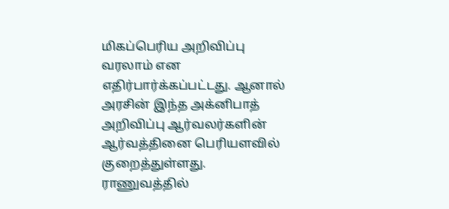மிகப்பெரிய அறிவிப்பு வரலாம் என எதிர்பார்க்கப்பட்டது. ஆனால் அரசின் இந்த அக்னிபாத் அறிவிப்பு ஆர்வலர்களின் ஆர்வத்தினை பெரியளவில் குறைத்துள்ளது. ராணுவத்தில்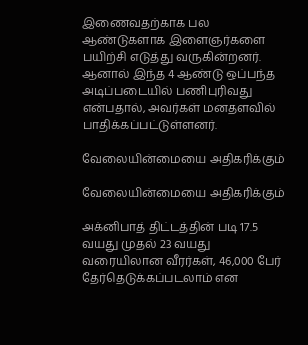இணைவதற்காக பல ஆண்டுகளாக இளைஞர்களை பயிற்சி எடுத்து வருகின்றனர். ஆனால் இந்த 4 ஆண்டு ஒப்பந்த அடிப்படையில் பணிபுரிவது என்பதால், அவர்கள் மனதளவில் பாதிக்கப்பட்டுள்ளனர்.

வேலையின்மையை அதிகரிக்கும்

வேலையின்மையை அதிகரிக்கும்

அக்னிபாத் திட்டத்தின் படி 17.5 வயது முதல் 23 வயது வரையிலான வீரர்கள், 46,000 பேர் தேர்தெடுக்கப்படலாம் என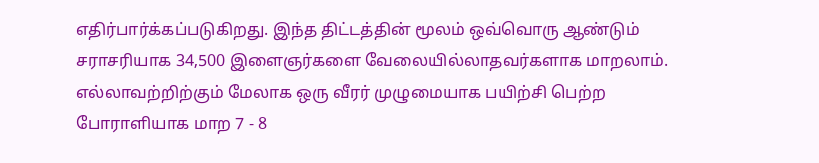எதிர்பார்க்கப்படுகிறது. இந்த திட்டத்தின் மூலம் ஒவ்வொரு ஆண்டும் சராசரியாக 34,500 இளைஞர்களை வேலையில்லாதவர்களாக மாறலாம். எல்லாவற்றிற்கும் மேலாக ஒரு வீரர் முழுமையாக பயிற்சி பெற்ற போராளியாக மாற 7 - 8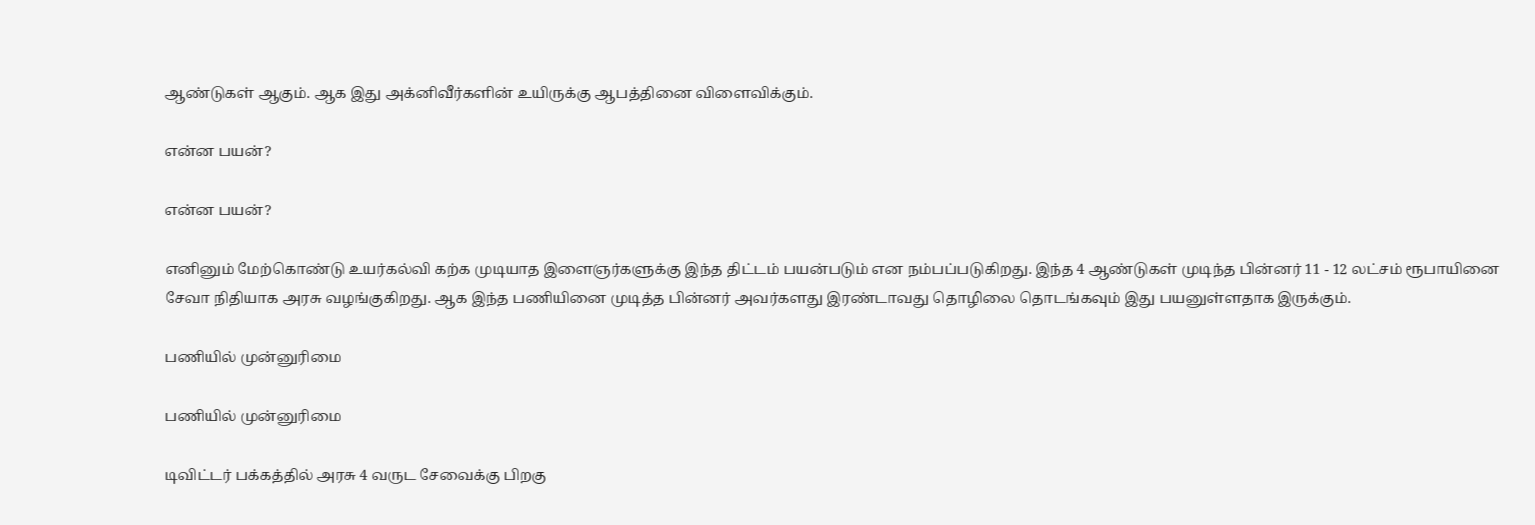ஆண்டுகள் ஆகும். ஆக இது அக்னிவீர்களின் உயிருக்கு ஆபத்தினை விளைவிக்கும்.

என்ன பயன்?

என்ன பயன்?

எனினும் மேற்கொண்டு உயர்கல்வி கற்க முடியாத இளைஞர்களுக்கு இந்த திட்டம் பயன்படும் என நம்பப்படுகிறது. இந்த 4 ஆண்டுகள் முடிந்த பின்னர் 11 - 12 லட்சம் ரூபாயினை சேவா நிதியாக அரசு வழங்குகிறது. ஆக இந்த பணியினை முடித்த பின்னர் அவர்களது இரண்டாவது தொழிலை தொடங்கவும் இது பயனுள்ளதாக இருக்கும்.

பணியில் முன்னுரிமை

பணியில் முன்னுரிமை

டிவிட்டர் பக்கத்தில் அரசு 4 வருட சேவைக்கு பிறகு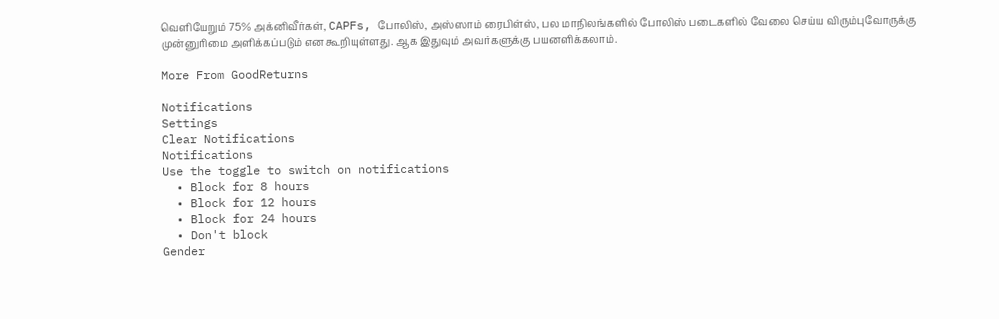வெளியேறும் 75% அக்னிவீர்கள், CAPFs, போலிஸ், அஸ்ஸாம் ரைபிள்ஸ், பல மாநிலங்களில் போலிஸ் படைகளில் வேலை செய்ய விரும்புவோருக்கு முன்னுரிமை அளிக்கப்படும் என கூறியுள்ளது. ஆக இதுவும் அவர்களுக்கு பயனளிக்கலாம்.

More From GoodReturns

Notifications
Settings
Clear Notifications
Notifications
Use the toggle to switch on notifications
  • Block for 8 hours
  • Block for 12 hours
  • Block for 24 hours
  • Don't block
Gender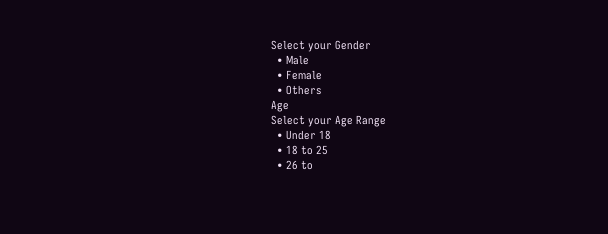Select your Gender
  • Male
  • Female
  • Others
Age
Select your Age Range
  • Under 18
  • 18 to 25
  • 26 to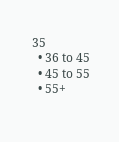35
  • 36 to 45
  • 45 to 55
  • 55+